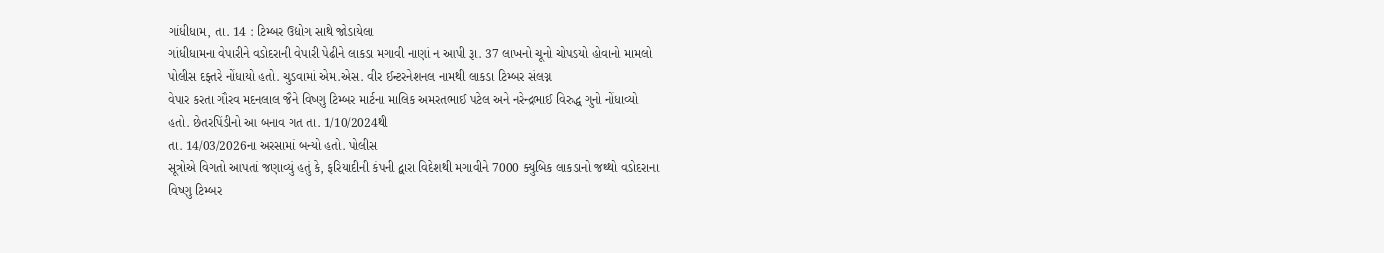ગાંધીધામ, તા. 14 : ટિમ્બર ઉદ્યોગ સાથે જોડાયેલા
ગાંધીધામના વેપારીને વડોદરાની વેપારી પેઢીને લાકડા મગાવી નાણાં ન આપી રૂા. 37 લાખનો ચૂનો ચોપડયો હોવાનો મામલો
પોલીસ દફ્તરે નોંધાયો હતો. ચુડવામાં એમ.એસ. વીર ઈન્ટરનેશનલ નામથી લાકડા ટિમ્બર સંલગ્ન
વેપાર કરતા ગૌરવ મદનલાલ જૈને વિષ્ણુ ટિમ્બર માર્ટના માલિક અમરતભાઈ પટેલ અને નરેન્દ્રભાઈ વિરુદ્ધ ગુનો નોંધાવ્યો
હતો. છેતરપિંડીનો આ બનાવ ગત તા. 1/10/2024થી
તા. 14/03/2026ના અરસામાં બન્યો હતો. પોલીસ
સૂત્રોએ વિગતો આપતાં જણાવ્યું હતું કે, ફરિયાદીની કંપની દ્વારા વિદેશથી મગાવીને 7000 ક્યુબિક લાકડાનો જથ્થો વડોદરાના
વિષ્ણુ ટિમ્બર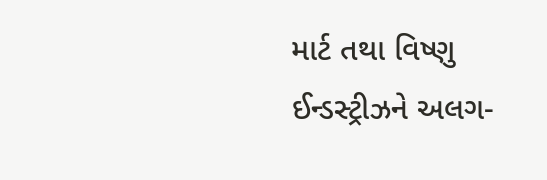માર્ટ તથા વિષ્ણુ ઈન્ડસ્ટ્રીઝને અલગ-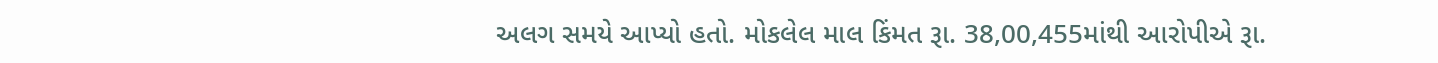અલગ સમયે આપ્યો હતો. મોકલેલ માલ કિંમત રૂા. 38,00,455માંથી આરોપીએ રૂા.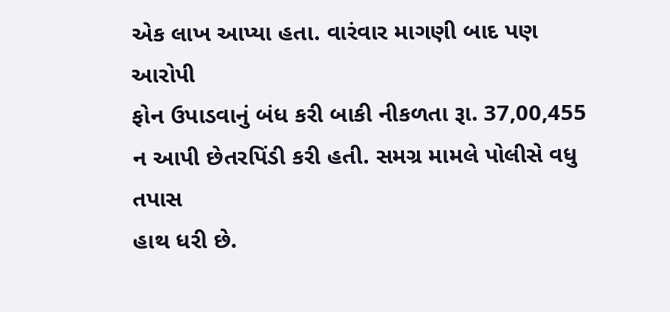એક લાખ આપ્યા હતા. વારંવાર માગણી બાદ પણ આરોપી
ફોન ઉપાડવાનું બંધ કરી બાકી નીકળતા રૂા. 37,00,455 ન આપી છેતરપિંડી કરી હતી. સમગ્ર મામલે પોલીસે વધુ તપાસ
હાથ ધરી છે.